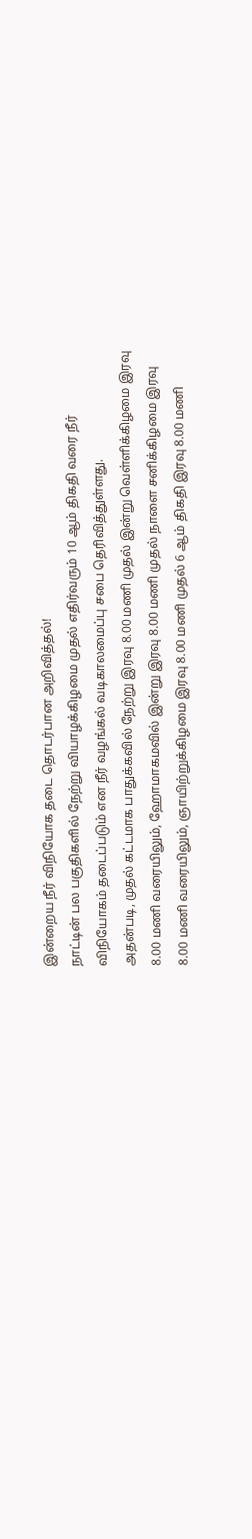இன்றைய நீர் விநியோக தடை தொடர்பான அறிவித்தல்!
நாட்டின் பல பகுதிகளில் நேற்று வியாழக்கிழமை முதல் எதிர்வரும் 10 ஆம் திகதி வரை நீர் விநியோகம் தடைப்படும் என நீர் வழங்கல் வடிகாலமைப்பு சபை தெரிவித்துள்ளது.
அதன்படி, முதல் கட்டமாக பாதுக்கவில் நேற்று இரவு 8.00 மணி முதல் இன்று வெள்ளிக்கிழமை இரவு 8.00 மணி வரையிலும், ஹோமாகமவில் இன்று இரவு 8.00 மணி முதல் நாளை சனிக்கிழமை இரவு 8.00 மணி வரையிலும், ஞாயிற்றுக்கிழமை இரவு 8.00 மணி முதல் 6 ஆம் திகதி இரவு 8.00 மணி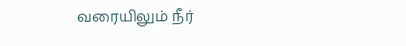வரையிலும் நீர்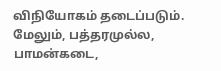விநியோகம் தடைப்படும்.
மேலும், பத்தரமுல்ல, பாமன்கடை,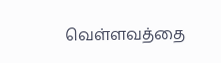வெள்ளவத்தை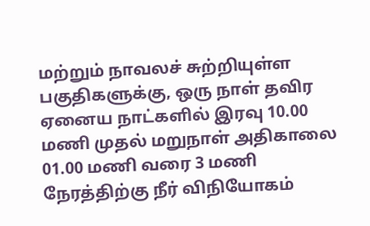மற்றும் நாவலச் சுற்றியுள்ள பகுதிகளுக்கு, ஒரு நாள் தவிர ஏனைய நாட்களில் இரவு 10.00 மணி முதல் மறுநாள் அதிகாலை 01.00 மணி வரை 3 மணி நேரத்திற்கு நீர் விநியோகம்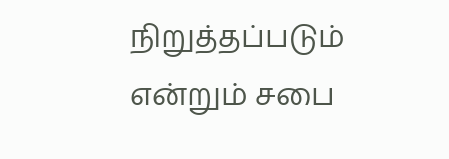நிறுத்தப்படும் என்றும் சபை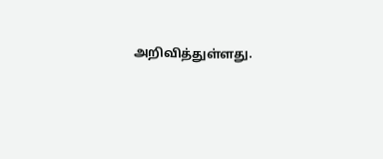அறிவித்துள்ளது.